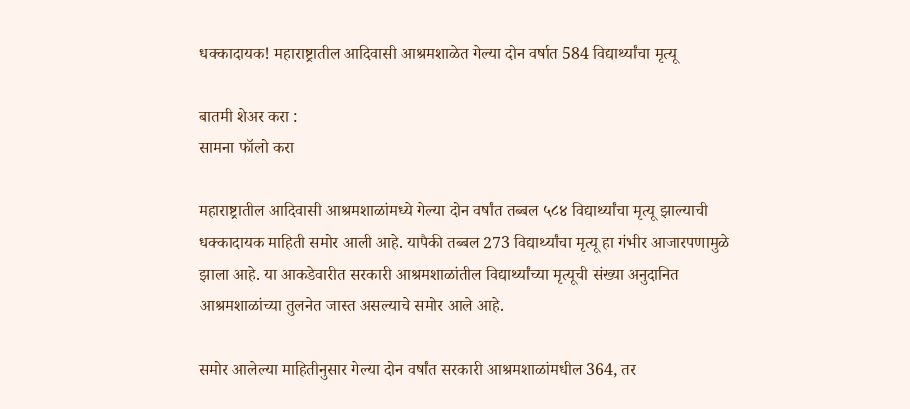धक्कादायक! महाराष्ट्रातील आदिवासी आश्रमशाळेत गेल्या दोन वर्षात 584 विद्यार्थ्यांचा मृत्यू

बातमी शेअर करा :
सामना फॉलो करा

महाराष्ट्रातील आदिवासी आश्रमशाळांमध्ये गेल्या दोन वर्षांत तब्बल ५८४ विद्यार्थ्यांचा मृत्यू झाल्याची धक्कादायक माहिती समोर आली आहे. यापैकी तब्बल 273 विद्यार्थ्यांचा मृत्यू हा गंभीर आजारपणामुळे झाला आहे. या आकडेवारीत सरकारी आश्रमशाळांतील विद्यार्थ्यांच्या मृत्यूची संख्या अनुदानित आश्रमशाळांच्या तुलनेत जास्त असल्याचे समोर आले आहे.

समोर आलेल्या माहितीनुसार गेल्या दोन वर्षांत सरकारी आश्रमशाळांमधील 364, तर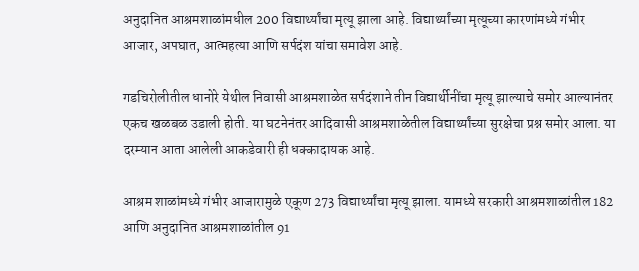अनुदानित आश्रमशाळांमधील 200 विद्यार्थ्यांचा मृत्यू झाला आहे. विद्यार्थ्यांच्या मृत्यूच्या कारणांमध्ये गंभीर आजार, अपघात, आत्महत्या आणि सर्पदंश यांचा समावेश आहे.

गडचिरोलीतील धानोरे येथील निवासी आश्रमशाळेत सर्पदंशाने तीन विद्यार्थीनींचा मृत्यू झाल्याचे समोर आल्यानंतर एकच खळबळ उडाली होती. या घटनेनंतर आदिवासी आश्रमशाळेतील विद्यार्थ्यांच्या सुरक्षेचा प्रश्न समोर आला. या दरम्यान आता आलेली आकडेवारी ही धक्कादायक आहे.

आश्रम शाळांमध्ये गंभीर आजारामुळे एकूण 273 विद्यार्थ्यांचा मृत्यू झाला. यामध्ये सरकारी आश्रमशाळांतील 182 आणि अनुदानित आश्रमशाळांतील 91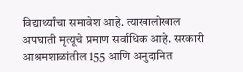विद्यार्थ्यांचा समावेश आहे. त्याखालोखाल अपघाती मृत्यूचे प्रमाण सर्वाधिक आहे. सरकारी आश्रमशाळांतील 155 आणि अनुदानित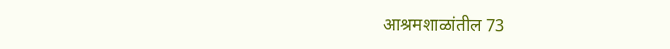आश्रमशाळांतील 73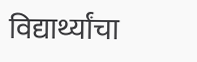विद्यार्थ्यांचा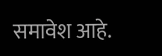समावेश आहे.